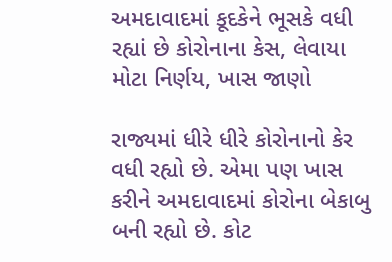અમદાવાદમાં કૂદકેને ભૂસકે વધી રહ્યાં છે કોરોનાના કેસ, લેવાયા મોટા નિર્ણય, ખાસ જાણો

રાજ્યમાં ધીરે ધીરે કોરોનાનો કેર વધી રહ્યો છે. એમા પણ ખાસ કરીને અમદાવાદમાં કોરોના બેકાબુ બની રહ્યો છે. કોટ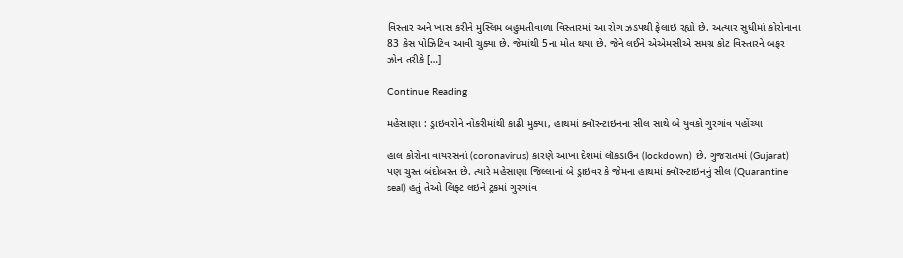વિસ્તાર અને ખાસ કરીને મુસ્લિમ બહુમતીવાળા વિસ્તારમાં આ રોગ ઝડપથી ફેલાઇ રહ્યો છે. અત્યાર સુધીમાં કોરોનાના 83 કેસ પોઝિટિવ આવી ચુક્યા છે. જેમાંથી 5ના મોત થયા છે. જેને લઈને એએમસીએ સમગ્ર કોટ વિસ્તારને બફર ઝોન તરીકે […]

Continue Reading

મહેસાણા : ડ્રાઇવરોને નોકરીમાંથી કાઢી મુક્યા, હાથમાં ક્વૉરન્ટાઇનના સીલ સાથે બે યુવકો ગુરગાંવ પહોંચ્યા

હાલ કોરોના વાયરસનાં (coronavirus) કારણે આખા દેશમાં લૉકડાઉન (lockdown) છે. ગુજરાતમાં (Gujarat) પણ ચુસ્ત બંદોબસ્ત છે. ત્યારે મહેસાણા જિલ્લાનાં બે ડ્રાઇવર કે જેમના હાથમાં ક્વૉરન્ટાઇનનું સીલ (Quarantine seal) હતું તેઓ લિફ્ટ લઇને ટ્રકમાં ગુરગાંવ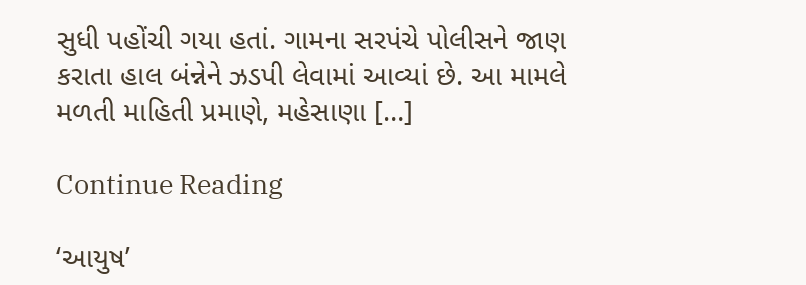સુધી પહોંચી ગયા હતાં. ગામના સરપંચે પોલીસને જાણ કરાતા હાલ બંન્નેને ઝડપી લેવામાં આવ્યાં છે. આ મામલે મળતી માહિતી પ્રમાણે, મહેસાણા […]

Continue Reading

‘આયુષ’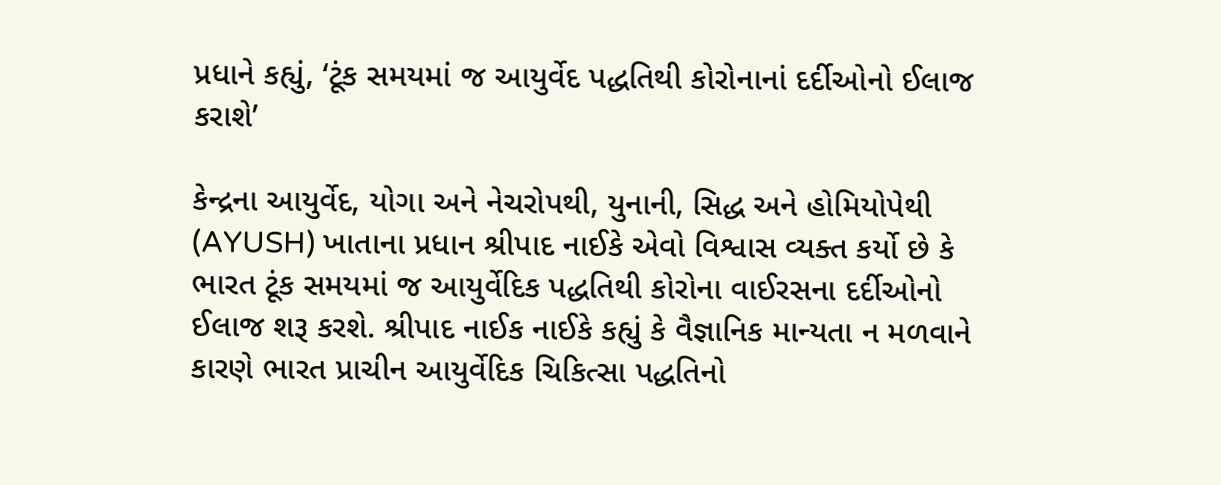પ્રધાને કહ્યું, ‘ટૂંક સમયમાં જ આયુર્વેદ પદ્ધતિથી કોરોનાનાં દર્દીઓનો ઈલાજ કરાશે’

કેન્દ્રના આયુર્વેદ, યોગા અને નેચરોપથી, યુનાની, સિદ્ધ અને હોમિયોપેથી (AYUSH) ખાતાના પ્રધાન શ્રીપાદ નાઈકે એવો વિશ્વાસ વ્યક્ત કર્યો છે કે ભારત ટૂંક સમયમાં જ આયુર્વેદિક પદ્ધતિથી કોરોના વાઈરસના દર્દીઓનો ઈલાજ શરૂ કરશે. શ્રીપાદ નાઈક નાઈકે કહ્યું કે વૈજ્ઞાનિક માન્યતા ન મળવાને કારણે ભારત પ્રાચીન આયુર્વેદિક ચિકિત્સા પદ્ધતિનો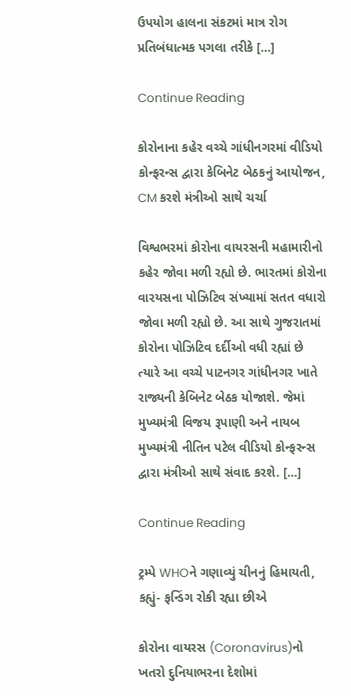ઉપયોગ હાલના સંકટમાં માત્ર રોગ પ્રતિબંધાત્મક પગલા તરીકે […]

Continue Reading

કોરોનાના કહેર વચ્ચે ગાંધીનગરમાં વીડિયો કોન્ફરન્સ દ્વારા કેબિનેટ બેઠકનું આયોજન, CM કરશે મંત્રીઓ સાથે ચર્ચા

વિશ્વભરમાં કોરોના વાયરસની મહામારીનો કહેર જોવા મળી રહ્યો છે. ભારતમાં કોરોના વારયસના પોઝિટિવ સંખ્યામાં સતત વધારો જોવા મળી રહ્યો છે. આ સાથે ગુજરાતમાં કોરોના પોઝિટિવ દર્દીઓ વધી રહ્યાં છે ત્યારે આ વચ્ચે પાટનગર ગાંધીનગર ખાતે રાજ્યની કેબિનેટ બેઠક યોજાશે. જેમાં મુખ્યમંત્રી વિજય રૂપાણી અને નાયબ મુખ્યમંત્રી નીતિન પટેલ વીડિયો કોન્ફરન્સ દ્વારા મંત્રીઓ સાથે સંવાદ કરશે. […]

Continue Reading

ટ્રમ્પે WHOને ગણાવ્યું ચીનનું હિમાયતી, કહ્યું- ફન્ડિંગ રોકી રહ્યા છીએ

કોરોના વાયરસ (Coronavirus)નો ખતરો દુનિયાભરના દેશોમાં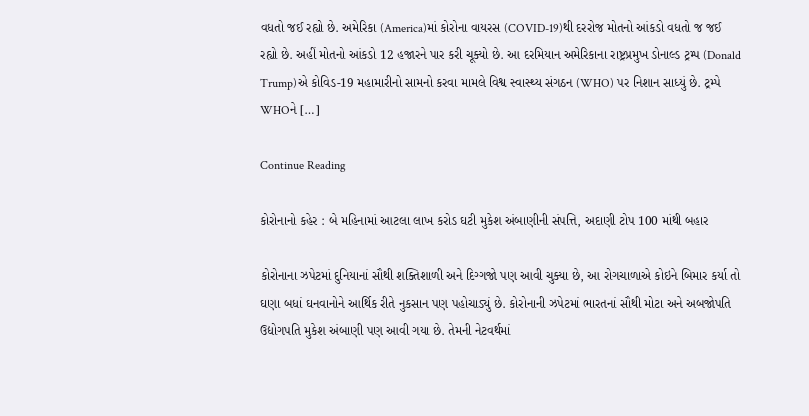વધતો જઈ રહ્યો છે. અમેરિકા (America)માં કોરોના વાયરસ (COVID-19)થી દરરોજ મોતનો આંકડો વધતો જ જઈ રહ્યો છે. અહીં મોતનો આંકડો 12 હજારને પાર કરી ચૂક્યો છે. આ દરમિયાન અમેરિકાના રાષ્ટ્રપ્રમુખ ડોનાલ્ડ ટ્રમ્પ (Donald Trump)એ કોવિડ-19 મહામારીનો સામનો કરવા મામલે વિશ્વ સ્વાસ્થ્ય સંગઠન (WHO) પર નિશાન સાધ્યું છે. ટ્રમ્પે WHOને […]

Continue Reading

કોરોનાનો કહેર : બે મહિનામાં આટલા લાખ કરોડ ઘટી મુકેશ અંબાણીની સંપત્તિ, અદાણી ટોપ 100 માંથી બહાર

કોરોનાના ઝપેટમાં દુનિયાનાં સૌથી શક્તિશાળી અને દિગ્ગજો પણ આવી ચુક્યા છે, આ રોગચાળાએ કોઇને બિમાર કર્યા તો ઘણા બધાં ઘનવાનોને આર્થિક રીતે નુકસાન પણ પહોચાડ્યું છે. કોરોનાની ઝપેટમાં ભારતનાં સૌથી મોટા અને અબજોપતિ ઉદ્યોગપતિ મુકેશ અંબાણી પણ આવી ગયા છે. તેમની નેટવર્થમાં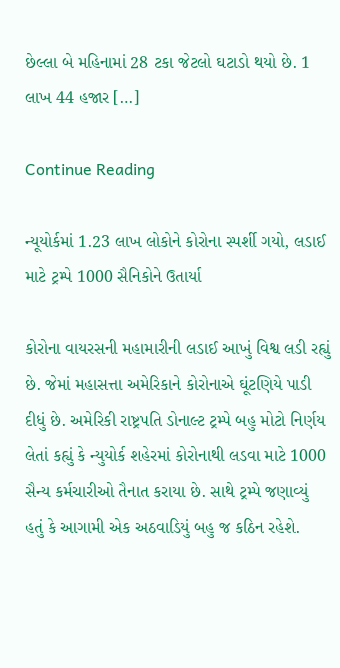છેલ્લા બે મહિનામાં 28 ટકા જેટલો ઘટાડો થયો છે. 1 લાખ 44 હજાર […]

Continue Reading

ન્યૂયોર્કમાં 1.23 લાખ લોકોને કોરોના સ્પર્શી ગયો, લડાઈ માટે ટ્રમ્પે 1000 સૈનિકોને ઉતાર્યા

કોરોના વાયરસની મહામારીની લડાઈ આખું વિશ્વ લડી રહ્યું છે. જેમાં મહાસત્તા અમેરિકાને કોરોનાએ ઘૂંટણિયે પાડી દીધું છે. અમેરિકી રાષ્ટ્રપતિ ડોનાલ્ટ ટ્રમ્પે બહુ મોટો નિર્ણય લેતાં કહ્યું કે ન્યુયોર્ક શહેરમાં કોરોનાથી લડવા માટે 1000 સૈન્ય કર્મચારીઓ તૈનાત કરાયા છે. સાથે ટ્રમ્પે જણાવ્યું હતું કે આગામી એક અઠવાડિયું બહુ જ કઠિન રહેશે.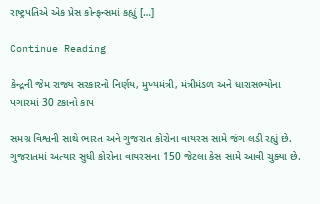રાષ્ટ્રપતિએ એક પ્રેસ કોન્ફન્સમાં કહ્યું […]

Continue Reading

કેન્દ્રની જેમ રાજ્ય સરકારનો નિર્ણય, મુખ્યમંત્રી, મંત્રીમંડળ અને ધારાસભ્યોના પગારમાં 30 ટકાનો કાપ

સમગ્ર વિશ્વની સાથે ભારત અને ગુજરાત કોરોના વાયરસ સામે જંગ લડી રહ્યું છે. ગુજરાતમાં અત્યાર સુધી કોરોના વાયરસના 150 જેટલા કેસ સામે આવી ચુક્યા છે.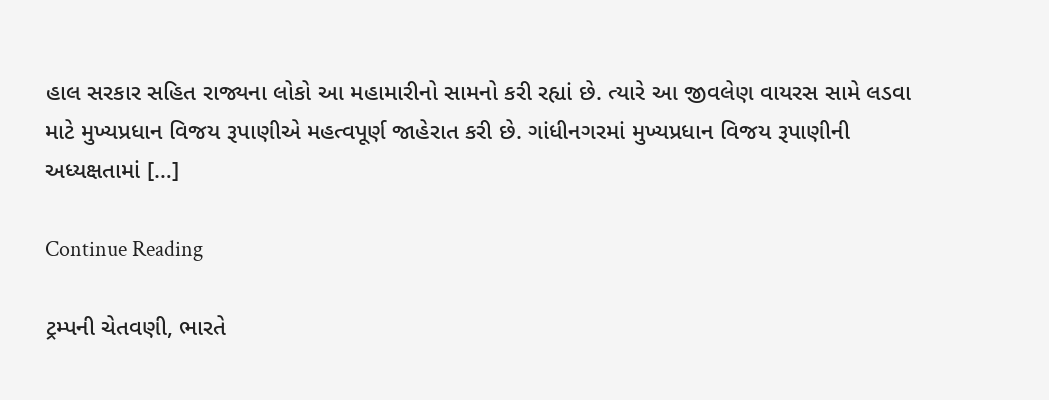હાલ સરકાર સહિત રાજ્યના લોકો આ મહામારીનો સામનો કરી રહ્યાં છે. ત્યારે આ જીવલેણ વાયરસ સામે લડવા માટે મુખ્યપ્રધાન વિજય રૂપાણીએ મહત્વપૂર્ણ જાહેરાત કરી છે. ગાંધીનગરમાં મુખ્યપ્રધાન વિજય રૂપાણીની અધ્યક્ષતામાં […]

Continue Reading

ટ્રમ્પની ચેતવણી, ભારતે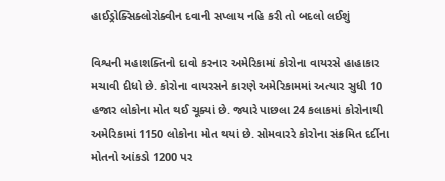હાઈડ્રોક્સિક્લોરોક્વીન દવાની સપ્લાય નહિ કરી તો બદલો લઈશું

વિશ્વની મહાશક્તિનો દાવો કરનાર અમેરિકામાં કોરોના વાયરસે હાહાકાર મચાવી દીધો છે. કોરોના વાયરસને કારણે અમેરિકામમાં અત્યાર સુધી 10 હજાર લોકોના મોત થઈ ચૂક્યાં છે. જ્યારે પાછલા 24 કલાકમાં કોરોનાથી અમેરિકામાં 1150 લોકોના મોત થયાં છે. સોમવારરે કોરોના સંક્રમિત દર્દીના મોતનો આંકડો 1200 પર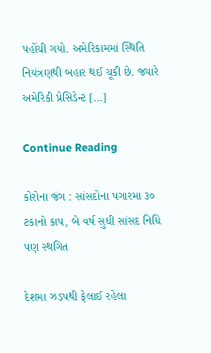પહોંચી ગયો. અમેરિકામમાં સ્થિતિ નિયંત્રણથી બહાર થઈ ચૂકી છે. જ્યારે અમેરિકી પ્રેસિડેન્ટ […]

Continue Reading

કોરોના જંગ : સાંસદોના પગારમા ૩૦ ટકાનો કાપ, બે વર્ષ સુધી સાંસદ નિધિ પણ સ્થગિત

દેશમા ઝડપથી ફેલાઈ રહેલા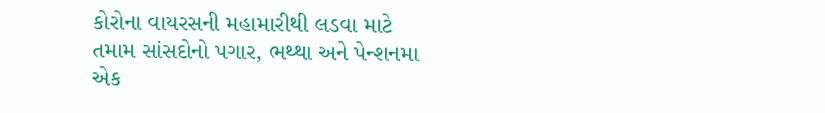કોરોના વાયરસની મહામારીથી લડવા માટે તમામ સાંસદોનો પગાર, ભથ્થા અને પેન્શનમા એક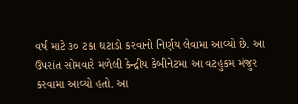વર્ષ માટે ૩૦ ટકા ઘટાડો કરવાનો નિર્ણય લેવામા આવ્યો છે. આ ઉપરાંત સોમવારે મળેલી કેન્દ્રીય કેબીનેટમા આ વટહુકમ મંજુર કરવામા આવ્યો હતો. આ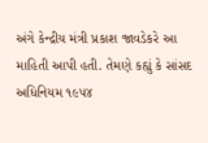અંગે કેન્દ્રીય મંત્રી પ્રકાશ જાવડેકરે આ માહિતી આપી હતી. તેમણે કહ્યું કે સાંસદ અધિનિયમ ૧૯૫૪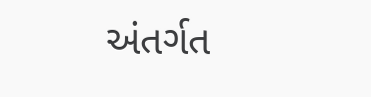અંતર્ગત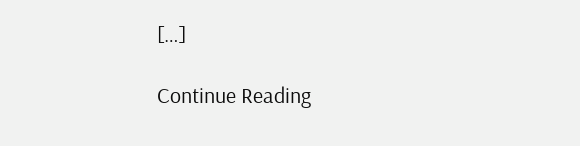[…]

Continue Reading